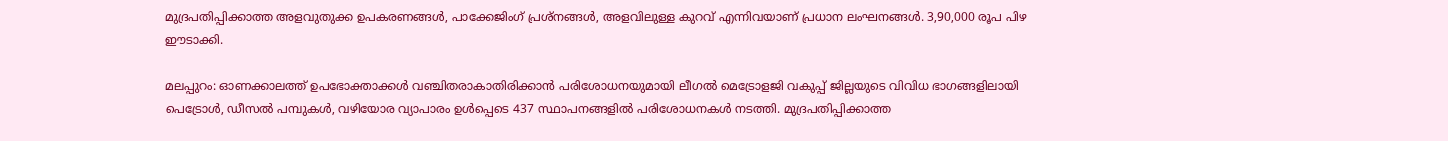മുദ്രപതിപ്പിക്കാത്ത അളവുതുക്ക ഉപകരണങ്ങൾ, പാക്കേജിംഗ് പ്രശ്നങ്ങൾ, അളവിലുള്ള കുറവ് എന്നിവയാണ് പ്രധാന ലംഘനങ്ങൾ. 3,90,000 രൂപ പിഴ ഈടാക്കി.

മലപ്പുറം: ഓണക്കാലത്ത് ഉപഭോക്താക്കള്‍ വഞ്ചിതരാകാതിരിക്കാന്‍ പരിശോധനയുമായി ലീഗല്‍ മെട്രോളജി വകുപ്പ് ജില്ലയുടെ വിവിധ ഭാഗങ്ങളിലായി പെട്രോള്‍, ഡീസല്‍ പമ്പുകള്‍, വഴിയോര വ്യാപാരം ഉള്‍പ്പെടെ 437 സ്ഥാപനങ്ങളില്‍ പരിശോധനകള്‍ നടത്തി. മുദ്രപതിപ്പിക്കാത്ത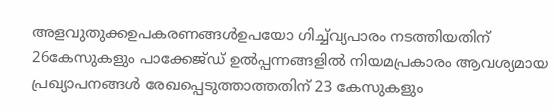അളവുതുക്കഉപകരണങ്ങള്‍ഉപയോ ഗിച്ച്‌വ്യപാരം നടത്തിയതിന് 26കേസുകളും പാക്കേജ്ഡ് ഉല്‍പ്പന്നങ്ങളില്‍ നിയമപ്രകാരം ആവശ്യമായ പ്രഖ്യാപനങ്ങള്‍ രേഖപ്പെടുത്താത്തതിന് 23 കേസുകളും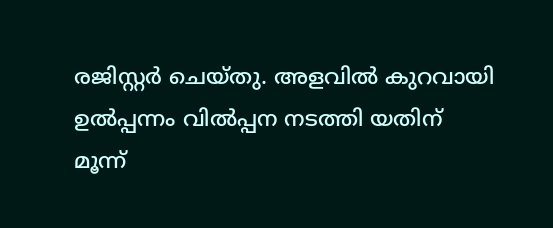രജിസ്റ്റര്‍ ചെയ്തു. അളവില്‍ കുറവായി ഉല്‍പ്പന്നം വില്‍പ്പന നടത്തി യതിന് മൂന്ന്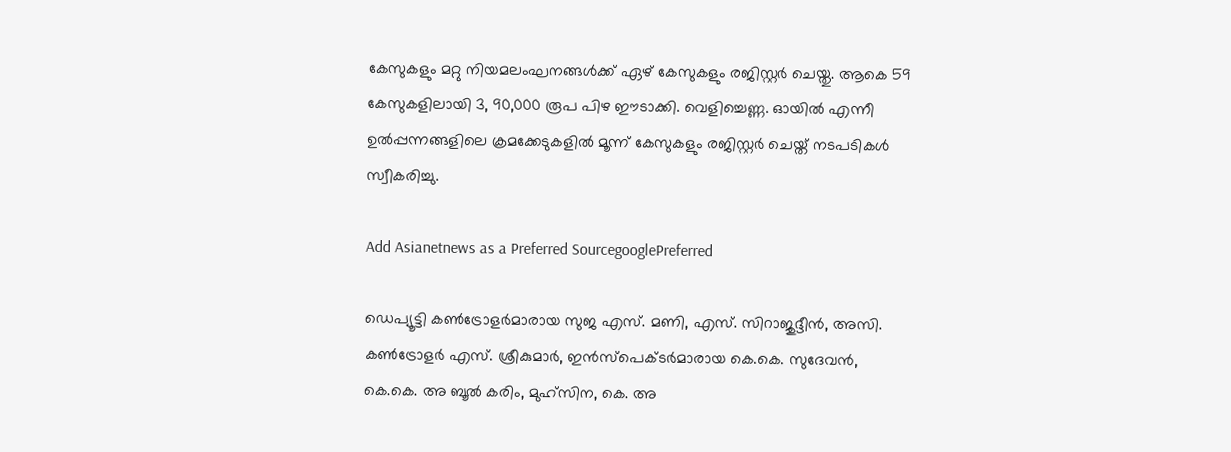കേസുകളും മറ്റു നിയമലംഘനങ്ങള്‍ക്ക് ഏഴ് കേസുകളും രജിസ്റ്റര്‍ ചെയ്തു. ആകെ 59 കേസുകളിലായി 3, 90,000 രൂപ പിഴ ഈടാക്കി. വെളിച്ചെണ്ണ. ഓയില്‍ എന്നീ ഉല്‍പ്പന്നങ്ങളിലെ ക്രമക്കേടുകളില്‍ മൂന്ന് കേസുകളും രജിസ്റ്റര്‍ ചെയ്ത് നടപടികള്‍ സ്വീകരിച്ചു.

Add Asianetnews as a Preferred SourcegooglePreferred

ഡെപ്യൂട്ടി കണ്‍ട്രോളര്‍മാരായ സുജ എസ്. മണി, എസ്. സിറാജുദ്ദീന്‍, അസി. കണ്‍ട്രോളര്‍ എസ്. ശ്രീകുമാര്‍, ഇന്‍സ്‌പെക്ടര്‍മാരായ കെ.കെ. സുദേവന്‍, കെ.കെ. അ ബൂല്‍ കരിം, മുഹ്‌സിന, കെ. അ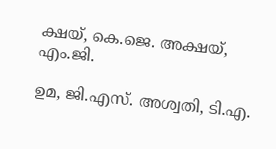ക്ഷയ്, കെ.ജെ. അക്ഷയ്, എം.ജി.

ഉമ, ജി.എസ്. അശ്വതി, ടി.എ.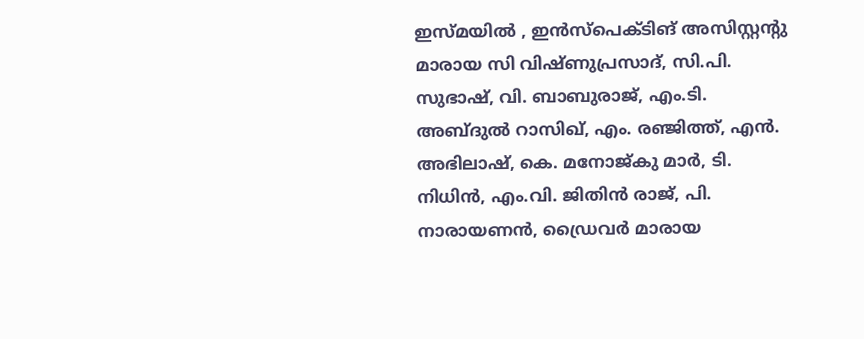ഇസ്മയില്‍ , ഇന്‍സ്‌പെക്ടിങ് അസിസ്റ്റന്റു മാരായ സി വിഷ്ണുപ്രസാദ്, സി.പി. സുഭാഷ്, വി. ബാബുരാജ്, എം.ടി. അബ്ദുല്‍ റാസിഖ്, എം. രഞ്ജിത്ത്, എന്‍. അഭിലാഷ്, കെ. മനോജ്കു മാര്‍, ടി. നിധിന്‍, എം.വി. ജിതിന്‍ രാജ്, പി. നാരായണന്‍, ഡ്രൈവര്‍ മാരായ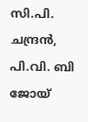സി.പി. ചന്ദ്രന്‍, പി.വി. ബി ജോയ്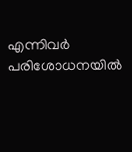എന്നിവര്‍ പരിശോധനയില്‍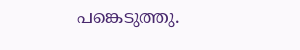പങ്കെടുത്തു.